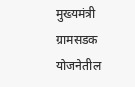मुख्यमंत्री ग्रामसडक योजनेतील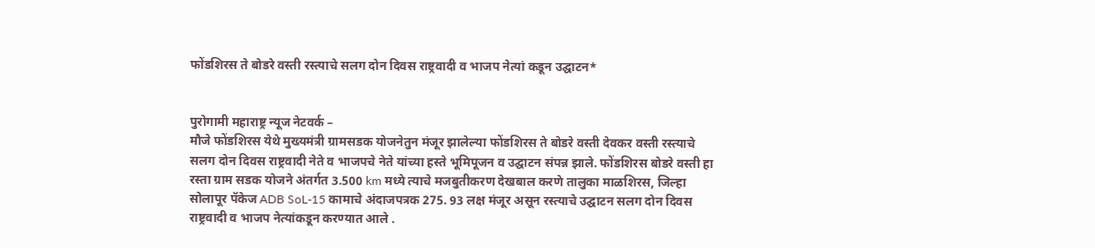फोंडशिरस ते बोडरे वस्ती रस्त्याचे सलग दोन दिवस राष्ट्रवादी व भाजप नेत्यां कडून उद्घाटन*


पुरोगामी महाराष्ट्र न्यूज नेटवर्क –
मौजे फोंडशिरस येथे मुख्यमंत्री ग्रामसडक योजनेतुन मंजूर झालेल्या फोंडशिरस ते बोडरे वस्ती देवकर वस्ती रस्त्याचे सलग दोन दिवस राष्ट्रवादी नेते व भाजपचे नेते यांच्या हस्ते भूमिपूजन व उद्घाटन संपन्न झाले. फोंडशिरस बोडरे वस्ती हा रस्ता ग्राम सडक योजने अंतर्गत 3.500 km मध्ये त्याचे मजबुतीकरण देखबाल करणे तालुका माळशिरस, जिल्हा सोलापूर पॅकेज ADB SoL-15 कामाचे अंदाजपत्रक 275. 93 लक्ष मंजूर असून रस्त्याचे उद्घाटन सलग दोन दिवस राष्ट्रवादी व भाजप नेत्यांकडून करण्यात आले .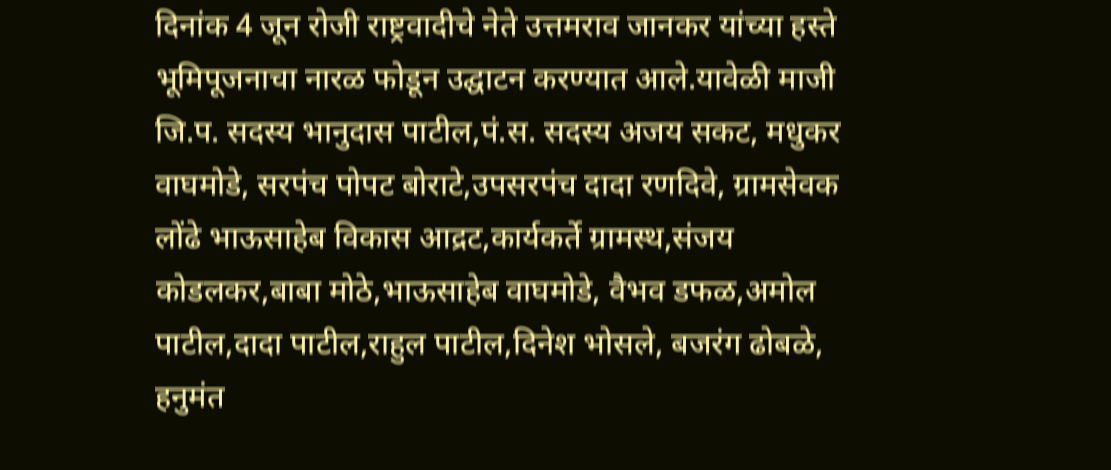दिनांक 4 जून रोजी राष्ट्रवादीचे नेते उत्तमराव जानकर यांच्या हस्ते भूमिपूजनाचा नारळ फोडून उद्घाटन करण्यात आले.यावेळी माजी जि.प. सदस्य भानुदास पाटील,पं.स. सदस्य अजय सकट, मधुकर वाघमोडे, सरपंच पोपट बोराटे,उपसरपंच दादा रणदिवे, ग्रामसेवक लोंढे भाऊसाहेब विकास आद्रट,कार्यकर्ते ग्रामस्थ,संजय कोडलकर,बाबा मोठे,भाऊसाहेब वाघमोडे, वैभव डफळ,अमोल पाटील,दादा पाटील,राहुल पाटील,दिनेश भोसले, बजरंग ढोबळे, हनुमंत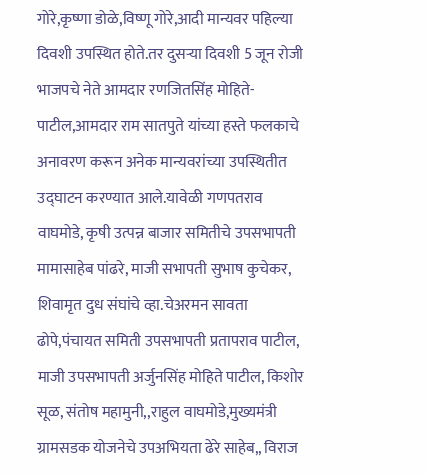गोरे,कृष्णा डोळे,विष्णू गोरे,आदी मान्यवर पहिल्या दिवशी उपस्थित होते.तर दुसऱ्या दिवशी 5 जून रोजी भाजपचे नेते आमदार रणजितसिंह मोहिते-पाटील,आमदार राम सातपुते यांच्या हस्ते फलकाचे अनावरण करून अनेक मान्यवरांच्या उपस्थितीत उद्घाटन करण्यात आले.यावेळी गणपतराव वाघमोडे, कृषी उत्पन्न बाजार समितीचे उपसभापती मामासाहेब पांढरे, माजी सभापती सुभाष कुचेकर, शिवामृत दुध संघांचे व्हा.चेअरमन सावता ढोपे,पंचायत समिती उपसभापती प्रतापराव पाटील, माजी उपसभापती अर्जुनसिंह मोहिते पाटील, किशोर सूळ, संतोष महामुनी,,राहुल वाघमोडे,मुख्यमंत्री ग्रामसडक योजनेचे उपअभियता ढेरे साहेब,, विराज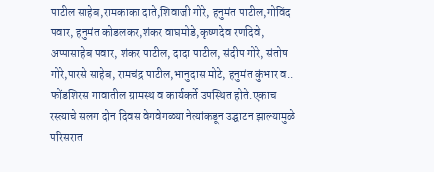पाटील साहेब,रामकाका दाते,शिवाजी गोरे, हनुमंत पाटील,गोविंद पवार, हनुमंत कोडलकर,शंकर वाघमोडे,कृष्णदेव रणदिवे, अप्पासाहेब पवार, शंकर पाटील, दादा पाटील, संदीप गोरे, संतोष गोरे,पारसे साहेब, रामचंद्र पाटील,भानुदास मोटे, हनुमंत कुंभार व.. फोंडशिरस गावातील ग्रामस्थ व कार्यकर्ते उपस्थित होते.एकाच रस्त्याचे सलग दोन दिवस वेगवेगळ्या नेत्यांकडून उद्घाटन झाल्यामुळे परिसरात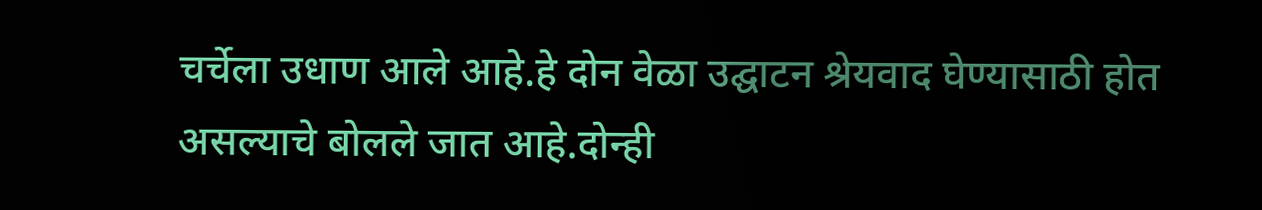चर्चेला उधाण आले आहे.हे दोन वेळा उद्घाटन श्रेयवाद घेण्यासाठी होत असल्याचे बोलले जात आहे.दोन्ही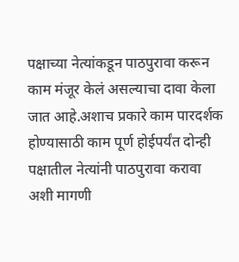पक्षाच्या नेत्यांकडून पाठपुरावा करून काम मंजूर केलं असल्याचा दावा केला जात आहे.अशाच प्रकारे काम पारदर्शक होण्यासाठी काम पूर्ण होईपर्यंत दोन्ही पक्षातील नेत्यांनी पाठपुरावा करावा अशी मागणी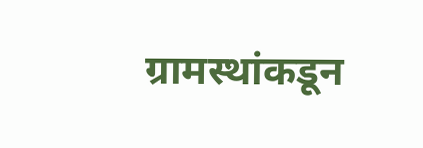ग्रामस्थांकडून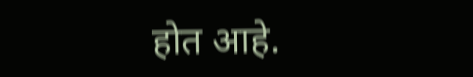होत आहे.